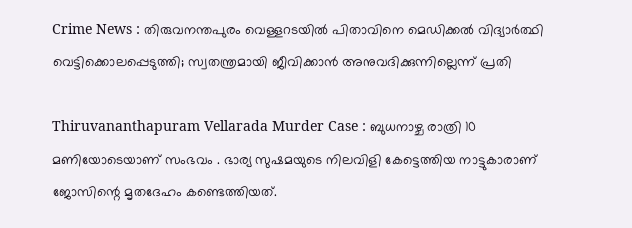Crime News : തിരുവനന്തപുരം വെള്ളറടയില്‍ പിതാവിനെ മെഡിക്കൽ വിദ്യാർത്ഥി വെട്ടിക്കൊലപ്പെടുത്തി; സ്വതന്ത്രമായി ജീവിക്കാന്‍ അനുവദിക്കുന്നില്ലെന്ന് പ്രതി

Thiruvananthapuram Vellarada Murder Case : ബുധനാഴ്ച രാത്രി 10 മണിയോടെയാണ് സംഭവം . ഭാര്യ സുഷമയുടെ നിലവിളി കേട്ടെത്തിയ നാട്ടുകാരാണ് ജോസിന്റെ മൃതദേഹം കണ്ടെത്തിയത്.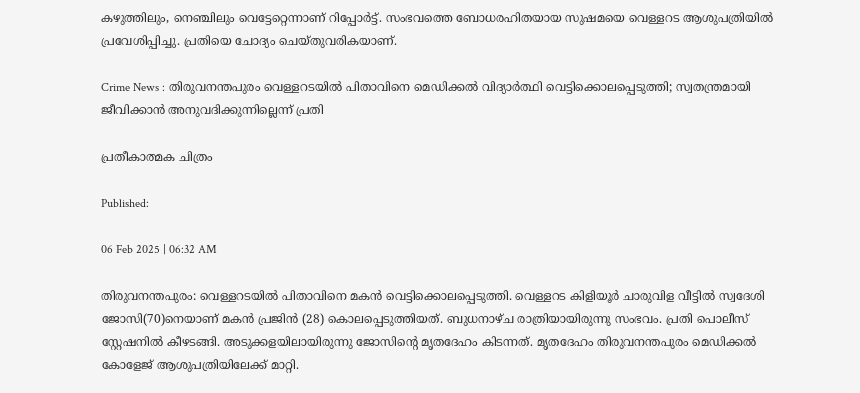കഴുത്തിലും, നെഞ്ചിലും വെട്ടേറ്റെന്നാണ് റിപ്പോര്‍ട്ട്. സംഭവത്തെ ബോധരഹിതയായ സുഷമയെ വെള്ളറട ആശുപത്രിയില്‍ പ്രവേശിപ്പിച്ചു. പ്രതിയെ ചോദ്യം ചെയ്തുവരികയാണ്.

Crime News : തിരുവനന്തപുരം വെള്ളറടയില്‍ പിതാവിനെ മെഡിക്കൽ വിദ്യാർത്ഥി വെട്ടിക്കൊലപ്പെടുത്തി; സ്വതന്ത്രമായി ജീവിക്കാന്‍ അനുവദിക്കുന്നില്ലെന്ന് പ്രതി

പ്രതീകാത്മക ചിത്രം

Published:

06 Feb 2025 | 06:32 AM

തിരുവനന്തപുരം: വെള്ളറടയിൽ പിതാവിനെ മകന്‍ വെട്ടിക്കൊലപ്പെടുത്തി. വെള്ളറട കിളിയൂർ ചാരുവിള വീട്ടില്‍ സ്വദേശി ജോസി(70)നെയാണ് മകന്‍ പ്രജിന്‍ (28) കൊലപ്പെടുത്തിയത്. ബുധനാഴ്ച രാത്രിയായിരുന്നു സംഭവം. പ്രതി പൊലീസ് സ്റ്റേഷനില്‍ കീഴടങ്ങി. അടുക്കളയിലായിരുന്നു ജോസിന്റെ മൃതദേഹം കിടന്നത്. മൃതദേഹം തിരുവനന്തപുരം മെഡിക്കല്‍ കോളേജ് ആശുപത്രിയിലേക്ക് മാറ്റി.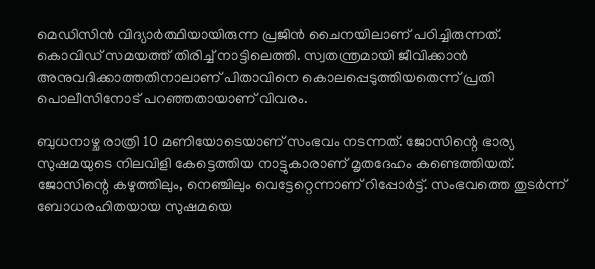മെഡിസിന്‍ വിദ്യാര്‍ത്ഥിയായിരുന്ന പ്രജിന്‍ ചൈനയിലാണ് പഠിച്ചിരുന്നത്. കൊവിഡ് സമയത്ത് തിരിച്ച് നാട്ടിലെത്തി. സ്വതന്ത്രമായി ജീവിക്കാന്‍ അനുവദിക്കാത്തതിനാലാണ് പിതാവിനെ കൊലപ്പെടുത്തിയതെന്ന് പ്രതി പൊലീസിനോട് പറഞ്ഞതായാണ് വിവരം.

ബുധനാഴ്ച രാത്രി 10 മണിയോടെയാണ് സംഭവം നടന്നത്. ജോസിന്റെ ഭാര്യ സുഷമയുടെ നിലവിളി കേട്ടെത്തിയ നാട്ടുകാരാണ് മൃതദേഹം കണ്ടെത്തിയത്. ജോസിന്റെ കഴുത്തിലും, നെഞ്ചിലും വെട്ടേറ്റെന്നാണ് റിപ്പോര്‍ട്ട്. സംഭവത്തെ തുടര്‍ന്ന് ബോധരഹിതയായ സുഷമയെ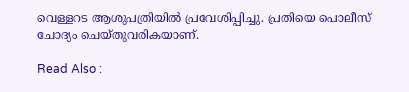വെള്ളറട ആശുപത്രിയില്‍ പ്രവേശിപ്പിച്ചു. പ്രതിയെ പൊലീസ് ചോദ്യം ചെയ്തുവരികയാണ്.

Read Also :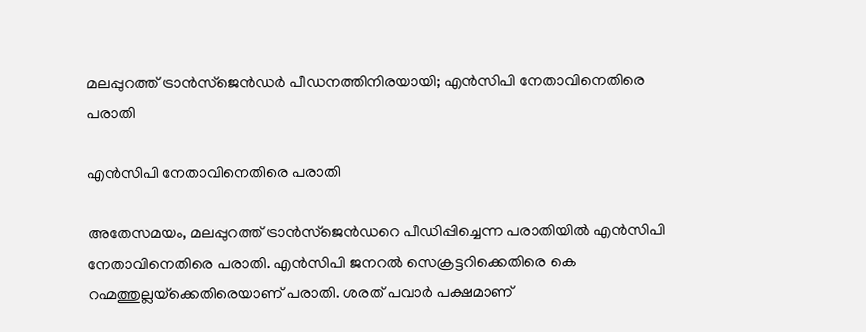മലപ്പുറത്ത് ട്രാൻസ്‌ജെൻഡർ പീഡനത്തിനിരയായി; എൻസിപി നേതാവിനെതിരെ പരാതി

എൻസിപി നേതാവിനെതിരെ പരാതി

അതേസമയം, മലപ്പുറത്ത് ട്രാന്‍സ്‌ജെന്‍ഡറെ പീഡിപ്പിച്ചെന്ന പരാതിയില്‍ എന്‍സിപി നേതാവിനെതിരെ പരാതി. എൻസിപി ജനറൽ സെക്രട്ടറിക്കെതിരെ കെ റഹ്മത്തുല്ലയ്‌ക്കെതിരെയാണ് പരാതി. ശരത് പവാർ പക്ഷമാണ്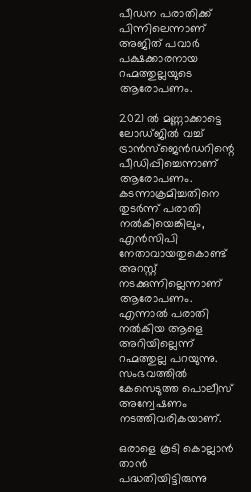പീഡന പരാതിക്ക് പിന്നിലെന്നാണ്‌ അജിത് പവാർ പക്ഷക്കാരനായ റഹ്മത്തുല്ലയുടെ ആരോപണം.

2021 ല്‍ മണ്ണാക്കാട്ടെ ലോഡ്ജില്‍ വച്ച് ട്രാന്‍സ്‌ജെന്‍ഡറിന്റെ പീഡിപ്പിച്ചെന്നാണ് ആരോപണം. കടന്നാക്രമിച്ചതിനെ തുടര്‍ന്ന് പരാതി നല്‍കിയെങ്കിലും, എന്‍സിപി നേതാവായതുകൊണ്ട് അറസ്റ്റ് നടക്കുന്നില്ലെന്നാണ് ആരോപണം. എന്നാല്‍ പരാതി നല്‍കിയ ആളെ അറിയില്ലെന്ന് റഹ്മത്തുല്ല പറയുന്നു. സംഭവത്തില്‍ കേസെടുത്ത പൊലീസ് അന്വേഷണം നടത്തിവരികയാണ്.

ഒരാളെ കൂടി കൊല്ലാൻ താൻ പദ്ധതിയിട്ടിരുന്നു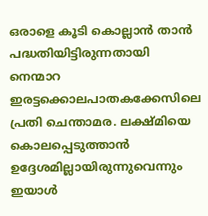ഒരാളെ കൂടി കൊല്ലാൻ താൻ പദ്ധതിയിട്ടിരുന്നതായി നെന്മാറ ഇരട്ടക്കൊലപാതകക്കേസിലെ പ്രതി ചെന്താമര. ലക്ഷ്മിയെ കൊലപ്പെടുത്താന്‍ ഉദ്ദേശമില്ലായിരുന്നുവെന്നും ഇയാള്‍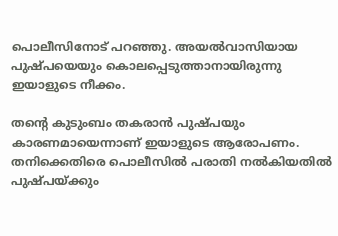പൊലീസിനോട് പറഞ്ഞു. അയല്‍വാസിയായ പുഷ്പയെയും കൊലപ്പെടുത്താനായിരുന്നു ഇയാളുടെ നീക്കം.

തന്റെ കുടുംബം തകരാൻ പുഷ്പയും കാരണമായെന്നാണ് ഇയാളുടെ ആരോപണം. തനിക്കെതിരെ പൊലീസില്‍ പരാതി നല്‍കിയതില്‍ പുഷ്പയ്ക്കും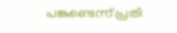പങ്കുണ്ടെന്ന് പ്രതി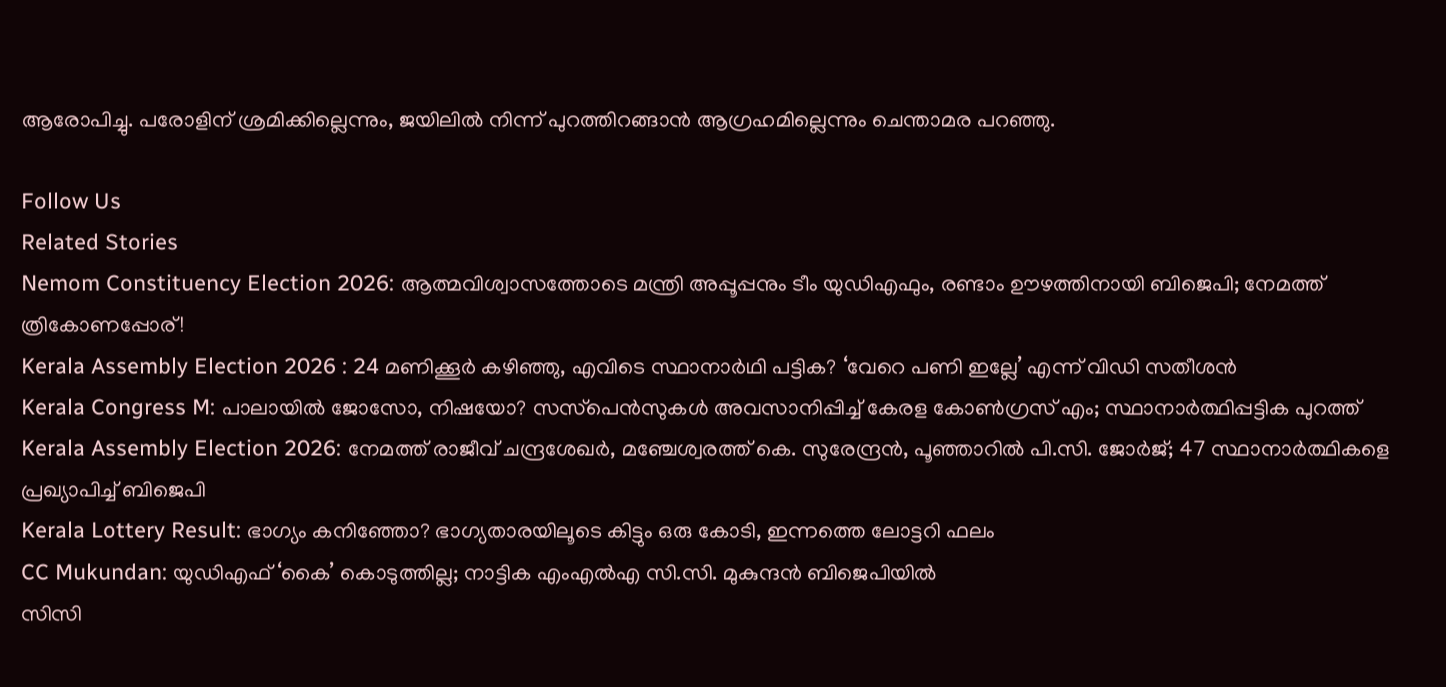ആരോപിച്ചു. പരോളിന് ശ്രമിക്കില്ലെന്നും, ജയിലില്‍ നിന്ന് പുറത്തിറങ്ങാന്‍ ആഗ്രഹമില്ലെന്നും ചെന്താമര പറഞ്ഞു.

Follow Us
Related Stories
Nemom Constituency Election 2026: ആത്മവിശ്വാസത്തോടെ മന്ത്രി അപ്പൂപ്പനും ടീം യുഡിഎഫും, രണ്ടാം ഊഴത്തിനായി ബിജെപി; നേമത്ത് ത്രികോണപ്പോര്!
Kerala Assembly Election 2026 : 24 മണിക്കൂർ കഴിഞ്ഞു, എവിടെ സ്ഥാനാർഥി പട്ടിക? ‘വേറെ പണി ഇല്ലേ’ എന്ന് വിഡി സതീശൻ
Kerala Congress M: പാലായില്‍ ജോസോ, നിഷയോ? സസ്‌പെന്‍സുകള്‍ അവസാനിപ്പിച്ച് കേരള കോണ്‍ഗ്രസ് എം; സ്ഥാനാര്‍ത്ഥിപ്പട്ടിക പുറത്ത്‌
Kerala Assembly Election 2026: നേമത്ത് രാജീവ് ചന്ദ്രശേഖര്‍, മഞ്ചേശ്വരത്ത് കെ. സുരേന്ദ്രന്‍, പൂഞ്ഞാറില്‍ പി.സി. ജോര്‍ജ്; 47 സ്ഥാനാര്‍ത്ഥികളെ പ്രഖ്യാപിച്ച് ബിജെപി
Kerala Lottery Result: ഭാഗ്യം കനിഞ്ഞോ? ഭാഗ്യതാരയിലൂടെ കിട്ടും ഒരു കോടി, ഇന്നത്തെ ലോട്ടറി ഫലം
CC Mukundan: യുഡിഎഫ് ‘കൈ’ കൊടുത്തില്ല; നാട്ടിക എംഎൽഎ സി.സി. മുകുന്ദൻ ബിജെപിയിൽ
സിസി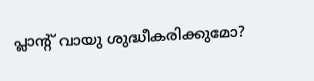പ്ലാന്‍റ് വായു ശുദ്ധീകരിക്കുമോ?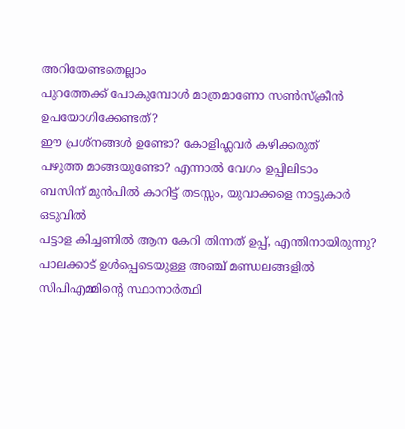അറിയേണ്ടതെല്ലാം
പുറത്തേക്ക് പോകുമ്പോള്‍ മാത്രമാണോ സണ്‍സ്‌ക്രീന്‍ ഉപയോഗിക്കേണ്ടത്?
ഈ പ്രശ്നങ്ങൾ ഉണ്ടോ? കോളിഫ്ലവർ കഴിക്കരുത്
പഴുത്ത മാങ്ങയുണ്ടോ? എന്നാല്‍ വേഗം ഉപ്പിലിടാം
ബസിന് മുൻപിൽ കാറിട്ട് തടസ്സം, യുവാക്കളെ നാട്ടുകാർ ഒടുവിൽ
പട്ടാള കിച്ചണിൽ ആന കേറി തിന്നത് ഉപ്പ്, എന്തിനായിരുന്നു?
പാലക്കാട് ഉള്‍പ്പെടെയുള്ള അഞ്ച് മണ്ഡലങ്ങളില്‍ സിപിഎമ്മിന്റെ സ്ഥാനാര്‍ത്ഥി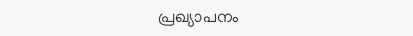പ്രഖ്യാപനം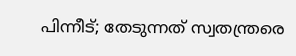പിന്നീട്; തേടുന്നത് സ്വതന്ത്രരെ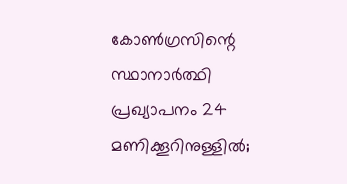കോണ്‍ഗ്രസിന്റെ സ്ഥാനാര്‍ത്ഥി പ്രഖ്യാപനം 24 മണിക്കൂറിനുള്ളില്‍;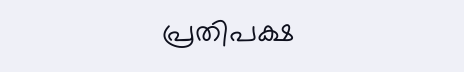പ്രതിപക്ഷ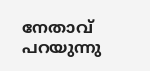നേതാവ് പറയുന്നു